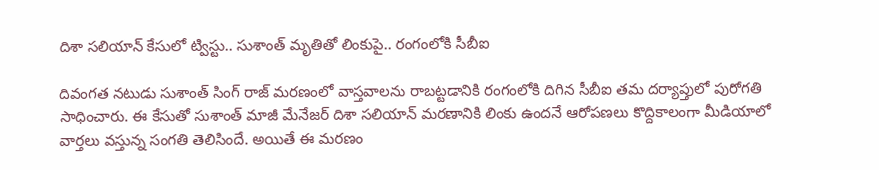దిశా సలియాన్ కేసులో ట్విస్టు.. సుశాంత్ మృతితో లింకుపై.. రంగంలోకి సీబీఐ

దివంగత నటుడు సుశాంత్‌ సింగ్ రాజ్‌ మరణంలో వాస్తవాలను రాబట్టడానికి రంగంలోకి దిగిన సీబీఐ తమ దర్యాప్తులో పురోగతి సాధించారు. ఈ కేసుతో సుశాంత్ మాజీ మేనేజర్ దిశా సలియాన్‌ మరణానికి లింకు ఉందనే ఆరోపణలు కొద్దికాలంగా మీడియాలో వార్తలు వస్తున్న సంగతి తెలిసిందే. అయితే ఈ మరణం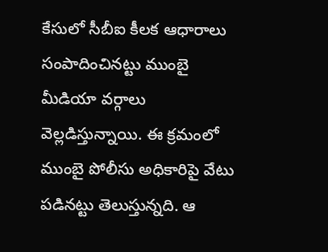కేసులో సీబీఐ కీలక ఆధారాలు సంపాదించినట్టు ముంబై మీడియా వర్గాలు వెల్లడిస్తున్నాయి. ఈ క్రమంలో ముంబై పోలీసు అధికారిపై వేటు పడినట్టు తెలుస్తున్నది. ఆ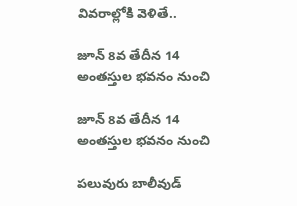వివరాల్లోకి వెళితే..

జూన్ 8వ తేదీన 14 అంతస్తుల భవనం నుంచి

జూన్ 8వ తేదీన 14 అంతస్తుల భవనం నుంచి

పలువురు బాలీవుడ్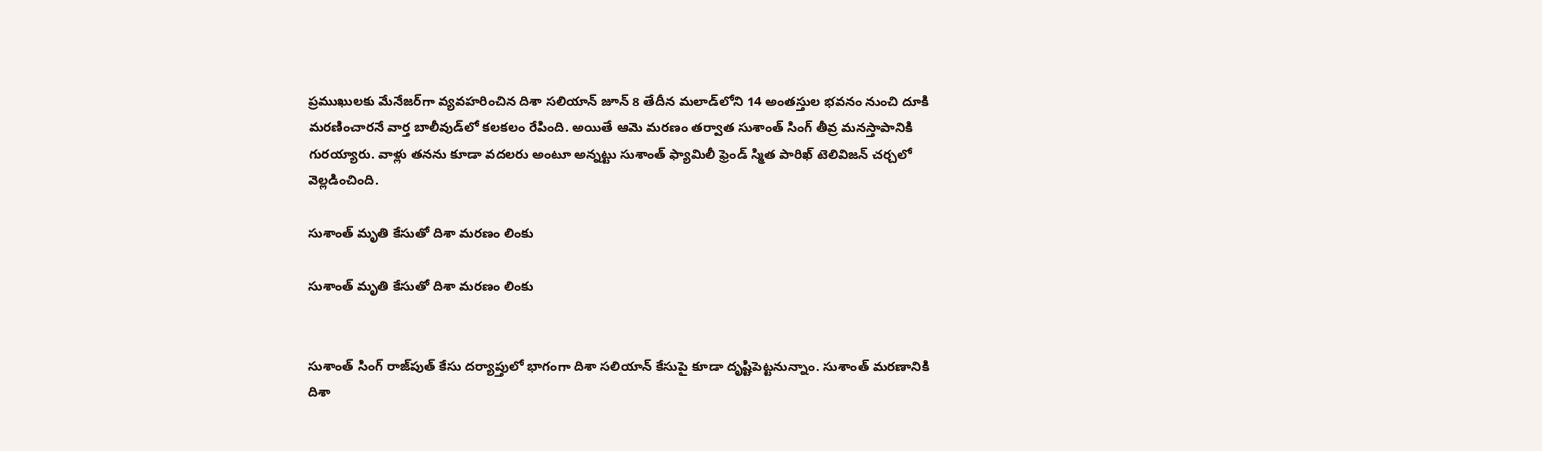ప్రముఖులకు మేనేజర్‌గా వ్యవహరించిన దిశా సలియాన్ జూన్ 8 తేదీన మలాడ్‌లోని 14 అంతస్తుల భవనం నుంచి దూకి మరణించారనే వార్త బాలీవుడ్‌లో కలకలం రేపింది. అయితే ఆమె మరణం తర్వాత సుశాంత్ సింగ్ తీవ్ర మనస్తాపానికి గురయ్యారు. వాళ్లు తనను కూడా వదలరు అంటూ అన్నట్టు సుశాంత్ ఫ్యామిలీ ఫ్రెండ్ స్మిత పారిఖ్ టెలివిజన్ చర్చలో వెల్లడించింది.

సుశాంత్ మృతి కేసుతో దిశా మరణం లింకు

సుశాంత్ మృతి కేసుతో దిశా మరణం లింకు


సుశాంత్ సింగ్ రాజ్‌పుత్ కేసు దర్యాప్తులో భాగంగా దిశా సలియాన్ కేసుపై కూడా దృష్టిపెట్టనున్నాం. సుశాంత్ మరణానికి దిశా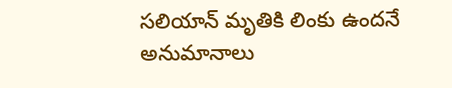సలియాన్ మృతికి లింకు ఉందనే అనుమానాలు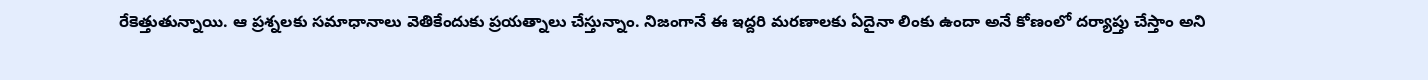రేకెత్తుతున్నాయి. ఆ ప్రశ్నలకు సమాధానాలు వెతికేందుకు ప్రయత్నాలు చేస్తున్నాం. నిజంగానే ఈ ఇద్దరి మరణాలకు ఏదైనా లింకు ఉందా అనే కోణంలో దర్యాప్తు చేస్తాం అని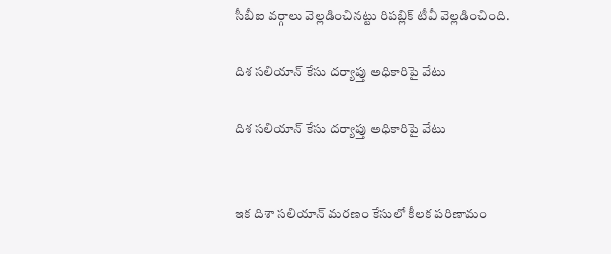సీబీఐ వర్గాలు వెల్లడించినట్టు రిపబ్లిక్ టీవీ వెల్లడించింది.

దిశ సలియాన్ కేసు దర్యాప్తు అధికారిపై వేటు

దిశ సలియాన్ కేసు దర్యాప్తు అధికారిపై వేటు


ఇక దిశా సలియాన్ మరణం కేసులో కీలక పరిణామం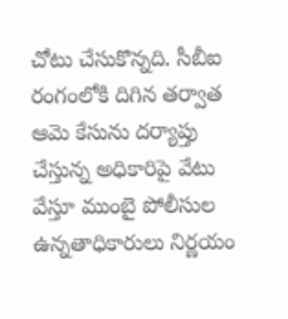చోటు చేసుకొన్నది. సీబీఐ రంగంలోకి దిగిన తర్వాత ఆమె కేసును దర్యాప్తు చేస్తున్న అధికారిపై వేటు వేస్తూ ముంబై పోలీసుల ఉన్నతాధికారులు నిర్ణయం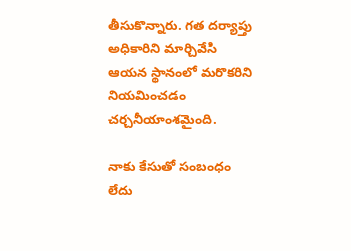తీసుకొన్నారు. గత దర్యాప్తు అధికారిని మార్చివేసి ఆయన స్థానంలో మరొకరిని నియమించడం చర్చనీయాంశమైంది.

నాకు కేసుతో సంబంధం లేదు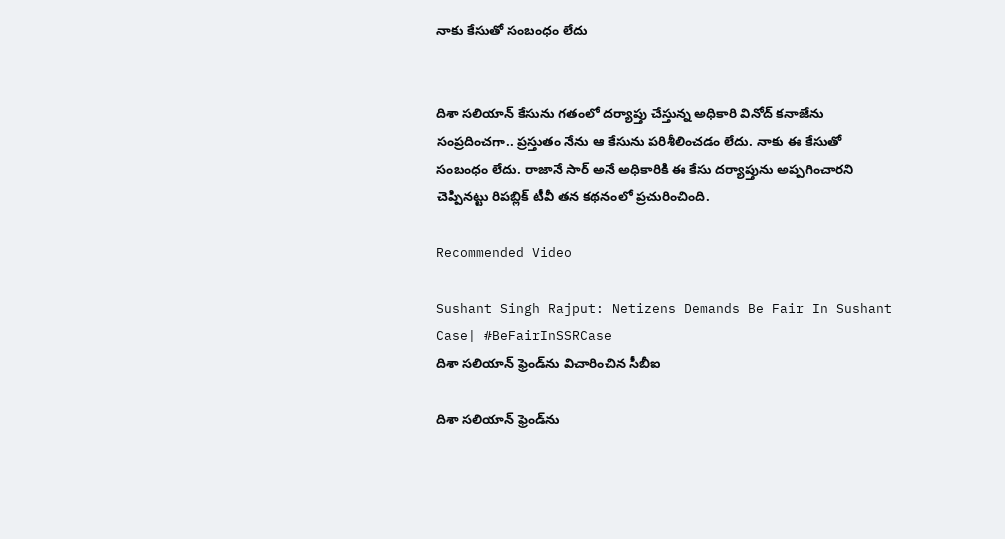నాకు కేసుతో సంబంధం లేదు


దిశా సలియాన్‌ కేసును గతంలో దర్యాప్తు చేస్తున్న అధికారి వినోద్ కనాజేను సంప్రదించగా.. ప్రస్తుతం నేను ఆ కేసును పరిశీలించడం లేదు. నాకు ఈ కేసుతో సంబంధం లేదు. రాజానే సార్ అనే అధికారికి ఈ కేసు దర్యాప్తును అప్పగించారని చెప్పినట్టు రిపబ్లిక్ టీవీ తన కథనంలో ప్రచురించింది.

Recommended Video

Sushant Singh Rajput: Netizens Demands Be Fair In Sushant Case| #BeFairInSSRCase
దిశా సలియాన్ ఫ్రెండ్‌ను విచారించిన సీబీఐ

దిశా సలియాన్ ఫ్రెండ్‌ను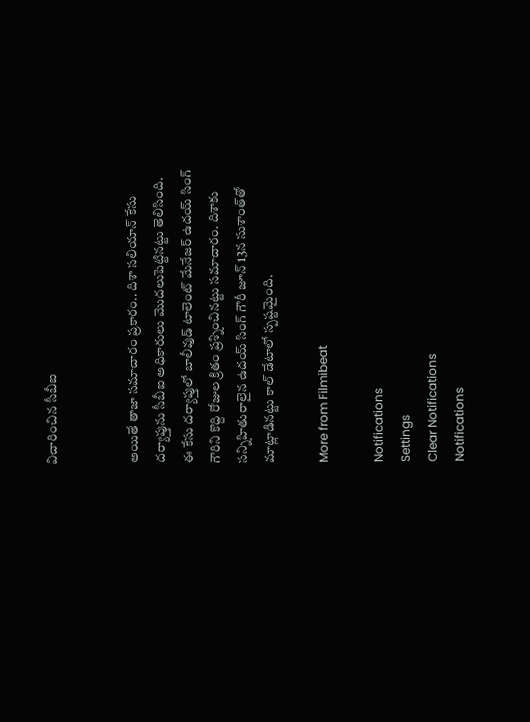విచారించిన సీబీఐ


అయితే తాజా సమాచారం ప్రకారం.. దిశా సలియాన్ కేసు దర్యాప్తును సీబీఐ అధికారులు మొదలుపెట్టినట్టు తెలిసింది. ఈ కేసు దర్యాప్తులో బాలీవుడ్ టాలెంట్ మేనేజర్ ఉదయ్ సింగ్ గౌరిని కొద్ది రోజుల క్రితం ప్రశ్నించినట్టు సమాచారం. దిశాకు సన్నిహితురాలైన ఉదయ్ సింగ్ గౌరీ జూన్ 13న సుశాంత్‌తో మాట్లాడినట్టు కాల్ డేటాలో స్పష్టమైంది.

More from Filmibeat

Notifications
Settings
Clear Notifications
Notifications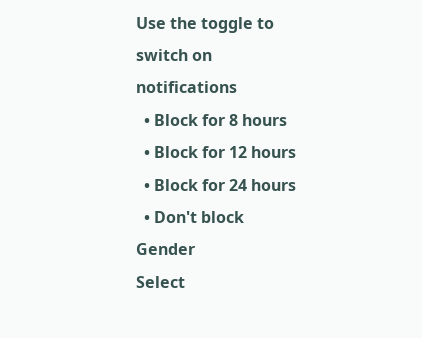Use the toggle to switch on notifications
  • Block for 8 hours
  • Block for 12 hours
  • Block for 24 hours
  • Don't block
Gender
Select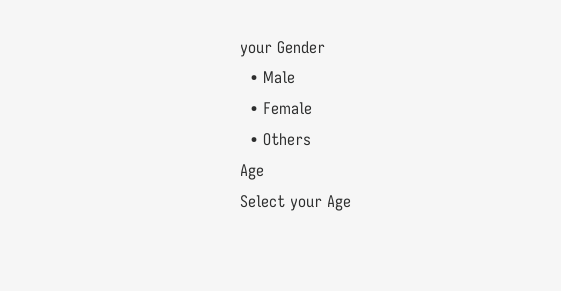your Gender
  • Male
  • Female
  • Others
Age
Select your Age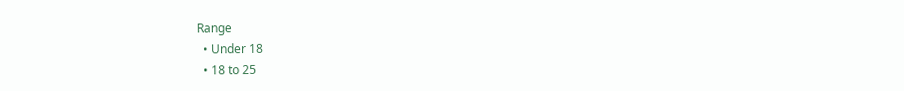Range
  • Under 18
  • 18 to 25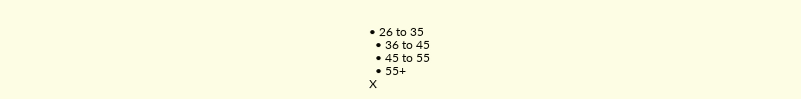• 26 to 35
  • 36 to 45
  • 45 to 55
  • 55+
X